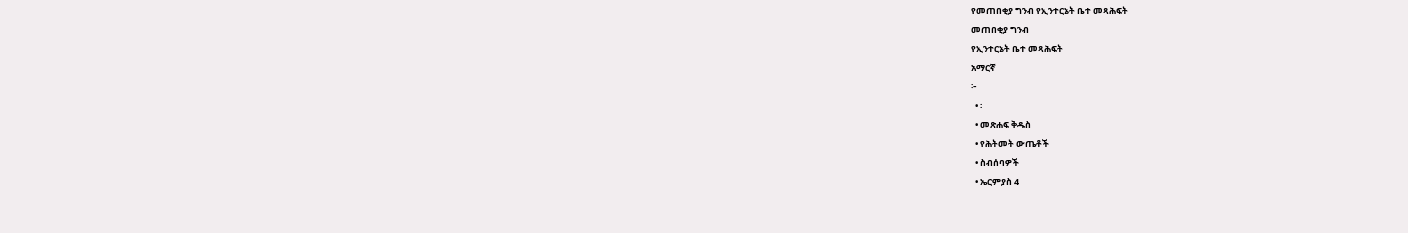የመጠበቂያ ግንብ የኢንተርኔት ቤተ መጻሕፍት
መጠበቂያ ግንብ
የኢንተርኔት ቤተ መጻሕፍት
አማርኛ
፦
  • ፡
  • መጽሐፍ ቅዱስ
  • የሕትመት ውጤቶች
  • ስብሰባዎች
  • ኤርምያስ 4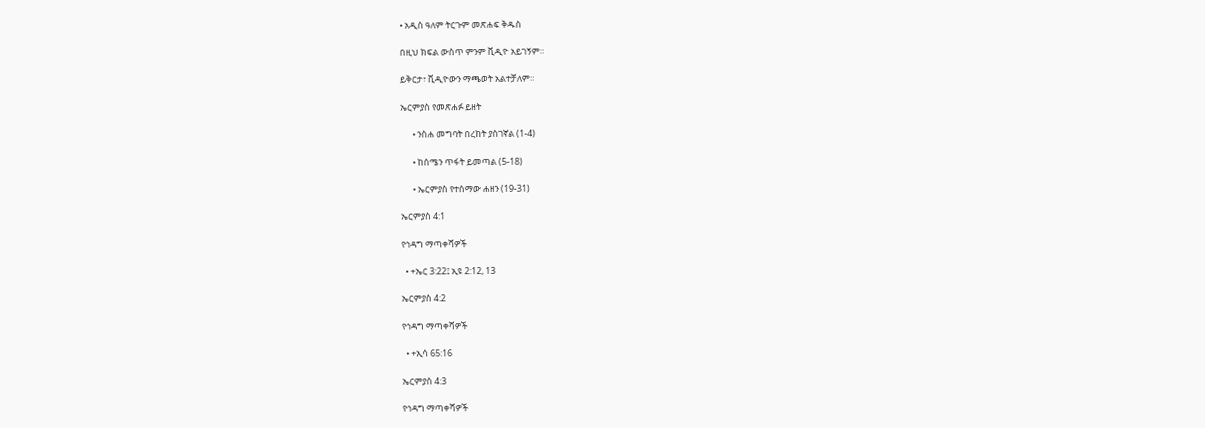• አዲስ ዓለም ትርጉም መጽሐፍ ቅዱስ

በዚህ ክፍል ውስጥ ምንም ቪዲዮ አይገኝም።

ይቅርታ፣ ቪዲዮውን ማጫወት አልተቻለም።

ኤርምያስ የመጽሐፉ ይዘት

      • ንስሐ መግባት በረከት ያስገኛል (1-4)

      • ከሰሜን ጥፋት ይመጣል (5-18)

      • ኤርምያስ የተሰማው ሐዘን (19-31)

ኤርምያስ 4:1

የኅዳግ ማጣቀሻዎች

  • +ኤር 3:22፤ ኢዩ 2:12, 13

ኤርምያስ 4:2

የኅዳግ ማጣቀሻዎች

  • +ኢሳ 65:16

ኤርምያስ 4:3

የኅዳግ ማጣቀሻዎች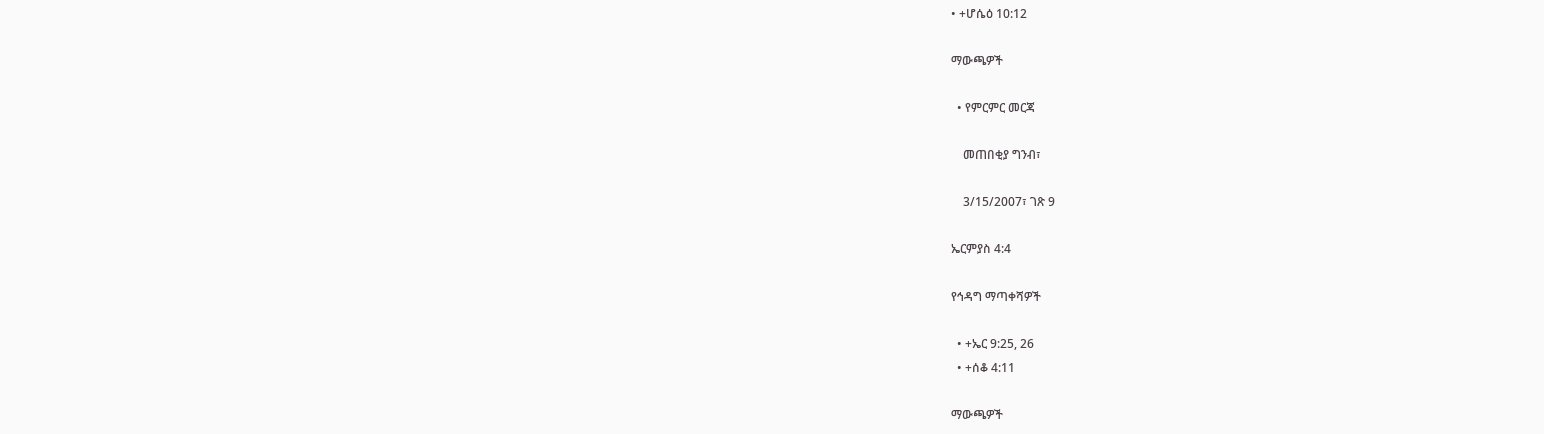• +ሆሴዕ 10:12

ማውጫዎች

  • የምርምር መርጃ

    መጠበቂያ ግንብ፣

    3/15/2007፣ ገጽ 9

ኤርምያስ 4:4

የኅዳግ ማጣቀሻዎች

  • +ኤር 9:25, 26
  • +ሰቆ 4:11

ማውጫዎች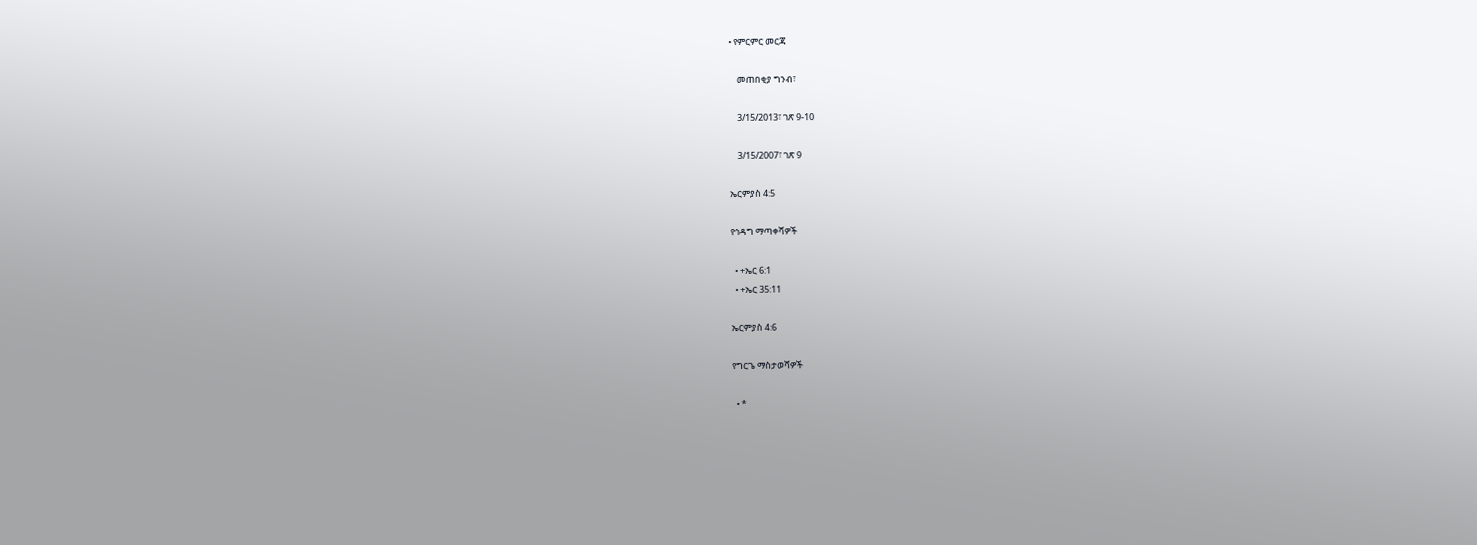• የምርምር መርጃ

    መጠበቂያ ግንብ፣

    3/15/2013፣ ገጽ 9-10

    3/15/2007፣ ገጽ 9

ኤርምያስ 4:5

የኅዳግ ማጣቀሻዎች

  • +ኤር 6:1
  • +ኤር 35:11

ኤርምያስ 4:6

የግርጌ ማስታወሻዎች

  • *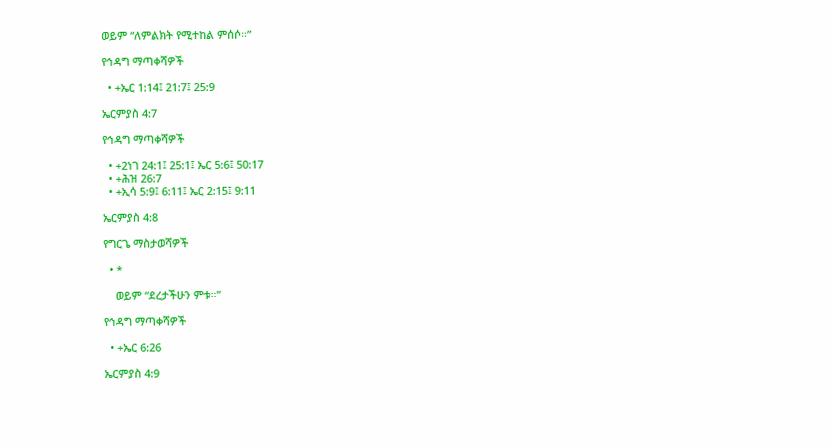ወይም “ለምልክት የሚተከል ምሰሶ።”

የኅዳግ ማጣቀሻዎች

  • +ኤር 1:14፤ 21:7፤ 25:9

ኤርምያስ 4:7

የኅዳግ ማጣቀሻዎች

  • +2ነገ 24:1፤ 25:1፤ ኤር 5:6፤ 50:17
  • +ሕዝ 26:7
  • +ኢሳ 5:9፤ 6:11፤ ኤር 2:15፤ 9:11

ኤርምያስ 4:8

የግርጌ ማስታወሻዎች

  • *

    ወይም “ደረታችሁን ምቱ።”

የኅዳግ ማጣቀሻዎች

  • +ኤር 6:26

ኤርምያስ 4:9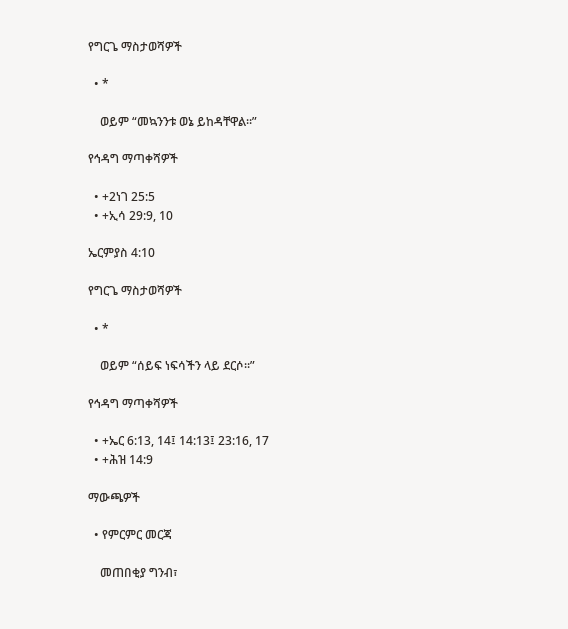የግርጌ ማስታወሻዎች

  • *

    ወይም “መኳንንቱ ወኔ ይከዳቸዋል።”

የኅዳግ ማጣቀሻዎች

  • +2ነገ 25:5
  • +ኢሳ 29:9, 10

ኤርምያስ 4:10

የግርጌ ማስታወሻዎች

  • *

    ወይም “ሰይፍ ነፍሳችን ላይ ደርሶ።”

የኅዳግ ማጣቀሻዎች

  • +ኤር 6:13, 14፤ 14:13፤ 23:16, 17
  • +ሕዝ 14:9

ማውጫዎች

  • የምርምር መርጃ

    መጠበቂያ ግንብ፣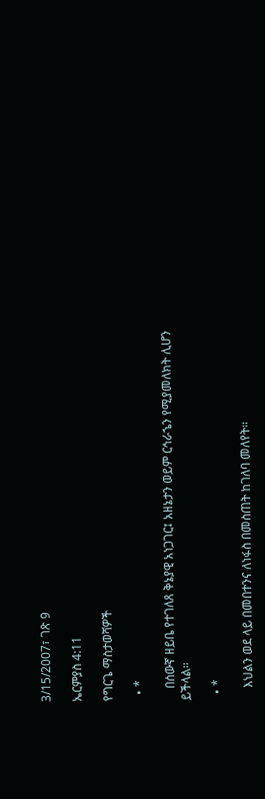3/15/2007፣ ገጽ 9

ኤርምያስ 4:11

የግርጌ ማስታወሻዎች

  • *

    በሰውኛ ዘይቤ የተገለጸ ቅኔያዊ አነጋገር፤ አዘኔታን ወይም ርኅራኄን የሚያመለክት ሊሆን ይችላል።

  • *

    እህልን ወደ ላይ በመበተንና ለነፋስ በመስጠት ከገለባ መለየት።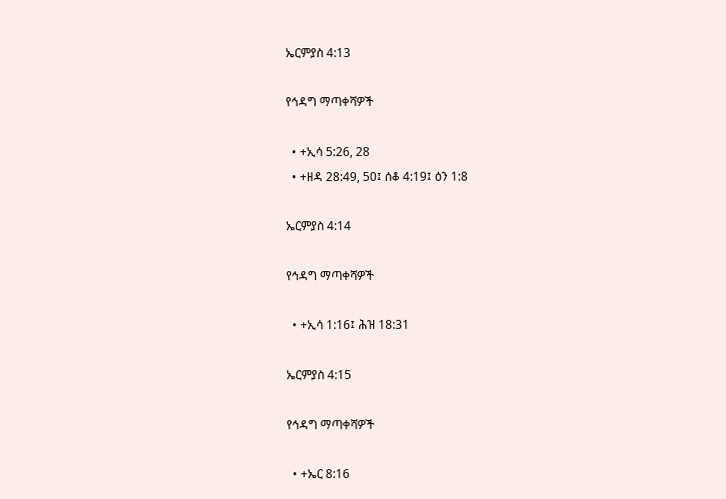ኤርምያስ 4:13

የኅዳግ ማጣቀሻዎች

  • +ኢሳ 5:26, 28
  • +ዘዳ 28:49, 50፤ ሰቆ 4:19፤ ዕን 1:8

ኤርምያስ 4:14

የኅዳግ ማጣቀሻዎች

  • +ኢሳ 1:16፤ ሕዝ 18:31

ኤርምያስ 4:15

የኅዳግ ማጣቀሻዎች

  • +ኤር 8:16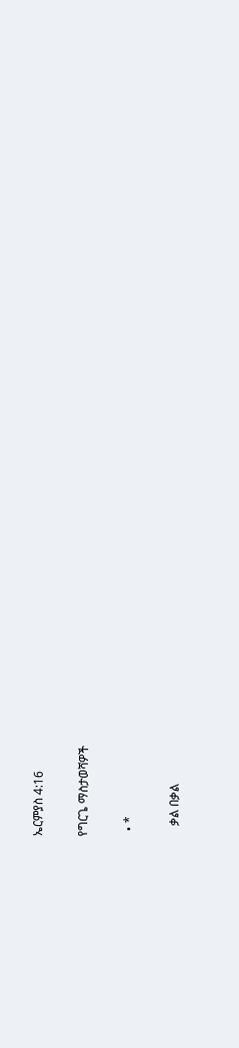ኤርምያስ 4:16

የግርጌ ማስታወሻዎች

  • *

    ቃል በቃል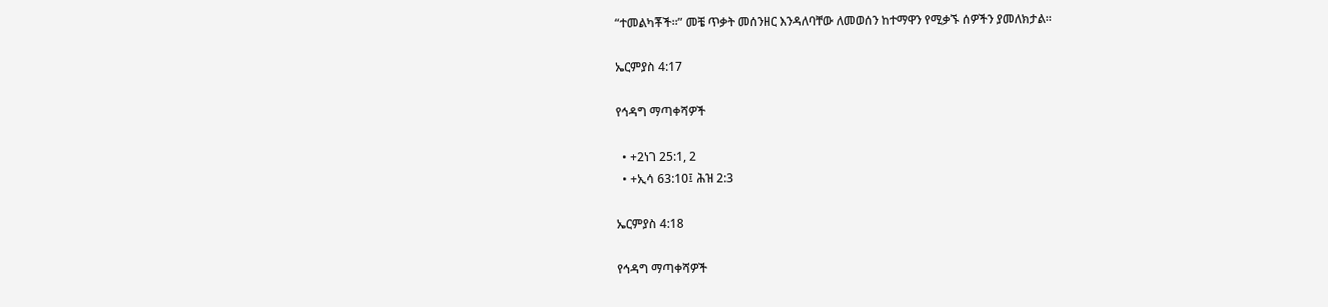“ተመልካቾች።” መቼ ጥቃት መሰንዘር እንዳለባቸው ለመወሰን ከተማዋን የሚቃኙ ሰዎችን ያመለክታል።

ኤርምያስ 4:17

የኅዳግ ማጣቀሻዎች

  • +2ነገ 25:1, 2
  • +ኢሳ 63:10፤ ሕዝ 2:3

ኤርምያስ 4:18

የኅዳግ ማጣቀሻዎች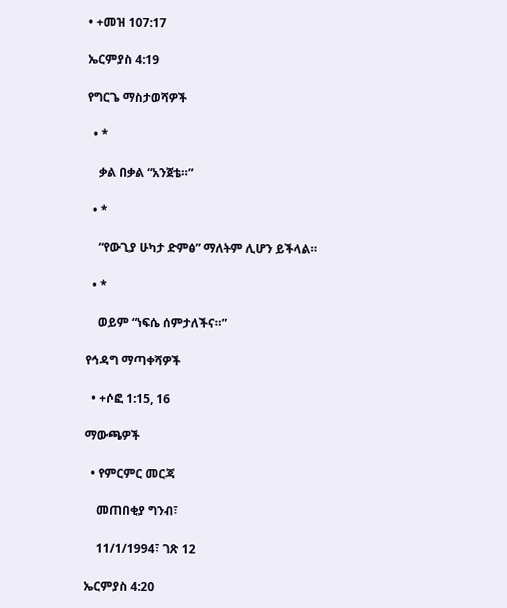• +መዝ 107:17

ኤርምያስ 4:19

የግርጌ ማስታወሻዎች

  • *

    ቃል በቃል “አንጀቴ።”

  • *

    “የውጊያ ሁካታ ድምፅ” ማለትም ሊሆን ይችላል።

  • *

    ወይም “ነፍሴ ሰምታለችና።”

የኅዳግ ማጣቀሻዎች

  • +ሶፎ 1:15, 16

ማውጫዎች

  • የምርምር መርጃ

    መጠበቂያ ግንብ፣

    11/1/1994፣ ገጽ 12

ኤርምያስ 4:20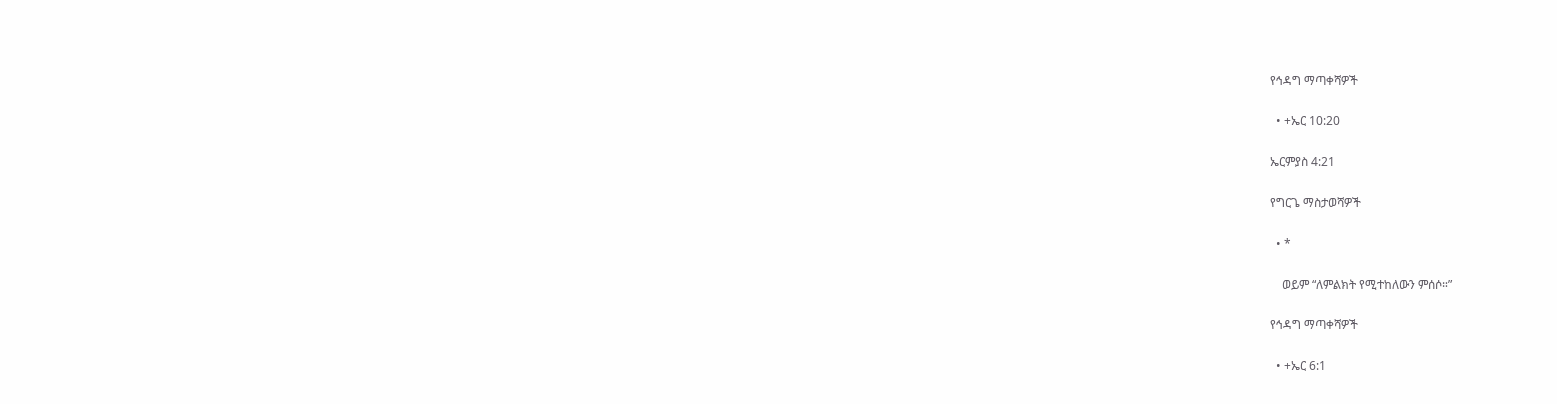የኅዳግ ማጣቀሻዎች

  • +ኤር 10:20

ኤርምያስ 4:21

የግርጌ ማስታወሻዎች

  • *

    ወይም “ለምልክት የሚተከለውን ምሰሶ።”

የኅዳግ ማጣቀሻዎች

  • +ኤር 6:1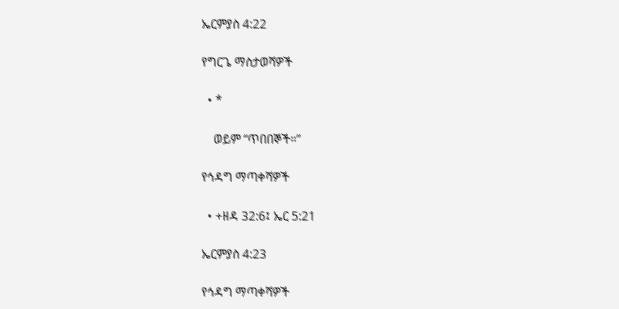ኤርምያስ 4:22

የግርጌ ማስታወሻዎች

  • *

    ወይም “ጥበበኞች።”

የኅዳግ ማጣቀሻዎች

  • +ዘዳ 32:6፤ ኤር 5:21

ኤርምያስ 4:23

የኅዳግ ማጣቀሻዎች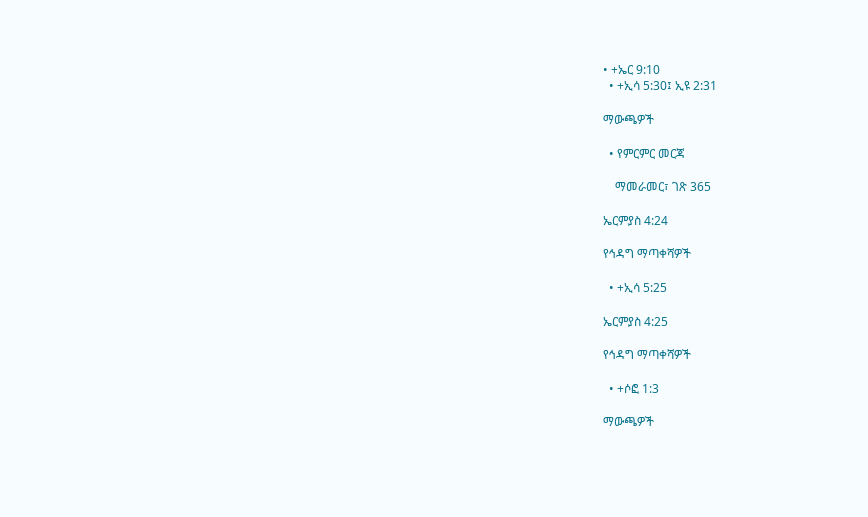• +ኤር 9:10
  • +ኢሳ 5:30፤ ኢዩ 2:31

ማውጫዎች

  • የምርምር መርጃ

    ማመራመር፣ ገጽ 365

ኤርምያስ 4:24

የኅዳግ ማጣቀሻዎች

  • +ኢሳ 5:25

ኤርምያስ 4:25

የኅዳግ ማጣቀሻዎች

  • +ሶፎ 1:3

ማውጫዎች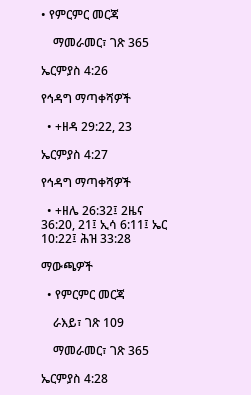• የምርምር መርጃ

    ማመራመር፣ ገጽ 365

ኤርምያስ 4:26

የኅዳግ ማጣቀሻዎች

  • +ዘዳ 29:22, 23

ኤርምያስ 4:27

የኅዳግ ማጣቀሻዎች

  • +ዘሌ 26:32፤ 2ዜና 36:20, 21፤ ኢሳ 6:11፤ ኤር 10:22፤ ሕዝ 33:28

ማውጫዎች

  • የምርምር መርጃ

    ራእይ፣ ገጽ 109

    ማመራመር፣ ገጽ 365

ኤርምያስ 4:28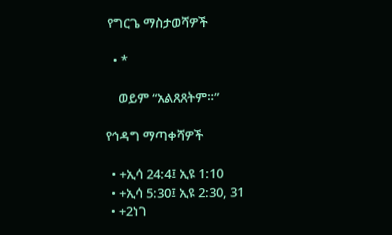የግርጌ ማስታወሻዎች

  • *

    ወይም “አልጸጸትም።”

የኅዳግ ማጣቀሻዎች

  • +ኢሳ 24:4፤ ኢዩ 1:10
  • +ኢሳ 5:30፤ ኢዩ 2:30, 31
  • +2ነገ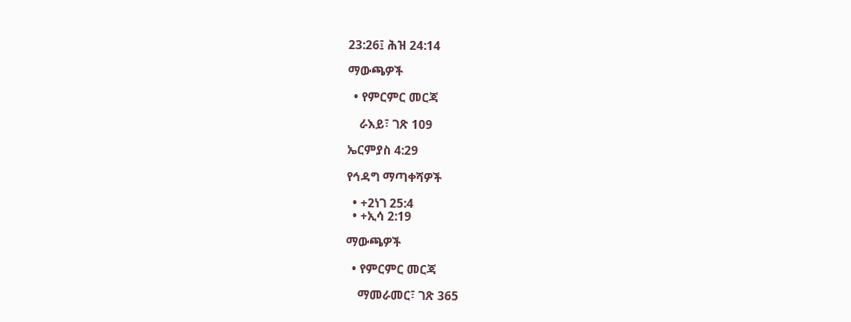23:26፤ ሕዝ 24:14

ማውጫዎች

  • የምርምር መርጃ

    ራእይ፣ ገጽ 109

ኤርምያስ 4:29

የኅዳግ ማጣቀሻዎች

  • +2ነገ 25:4
  • +ኢሳ 2:19

ማውጫዎች

  • የምርምር መርጃ

    ማመራመር፣ ገጽ 365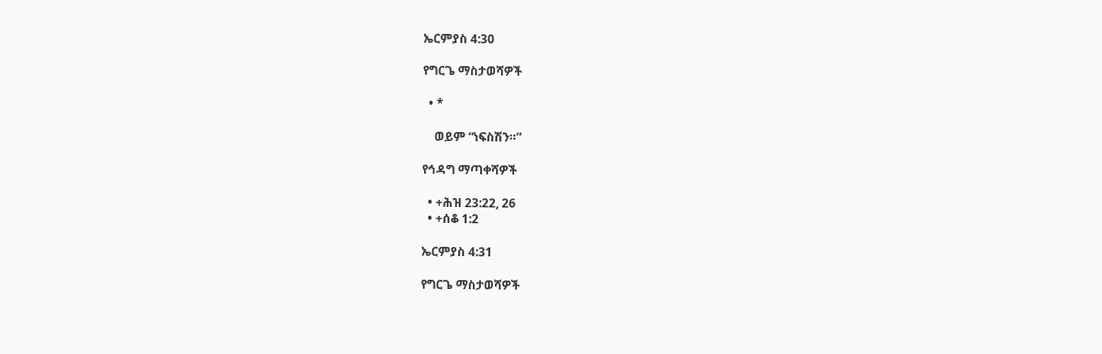ኤርምያስ 4:30

የግርጌ ማስታወሻዎች

  • *

    ወይም “ነፍስሽን።”

የኅዳግ ማጣቀሻዎች

  • +ሕዝ 23:22, 26
  • +ሰቆ 1:2

ኤርምያስ 4:31

የግርጌ ማስታወሻዎች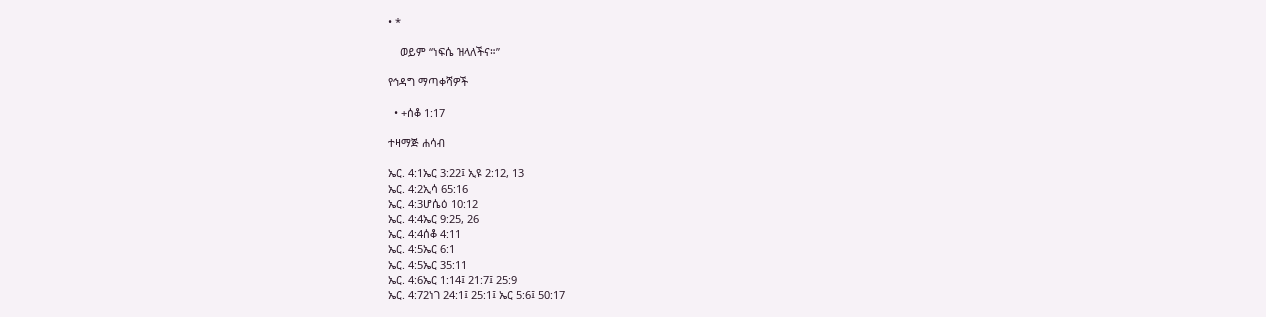• *

    ወይም “ነፍሴ ዝላለችና።”

የኅዳግ ማጣቀሻዎች

  • +ሰቆ 1:17

ተዛማጅ ሐሳብ

ኤር. 4:1ኤር 3:22፤ ኢዩ 2:12, 13
ኤር. 4:2ኢሳ 65:16
ኤር. 4:3ሆሴዕ 10:12
ኤር. 4:4ኤር 9:25, 26
ኤር. 4:4ሰቆ 4:11
ኤር. 4:5ኤር 6:1
ኤር. 4:5ኤር 35:11
ኤር. 4:6ኤር 1:14፤ 21:7፤ 25:9
ኤር. 4:72ነገ 24:1፤ 25:1፤ ኤር 5:6፤ 50:17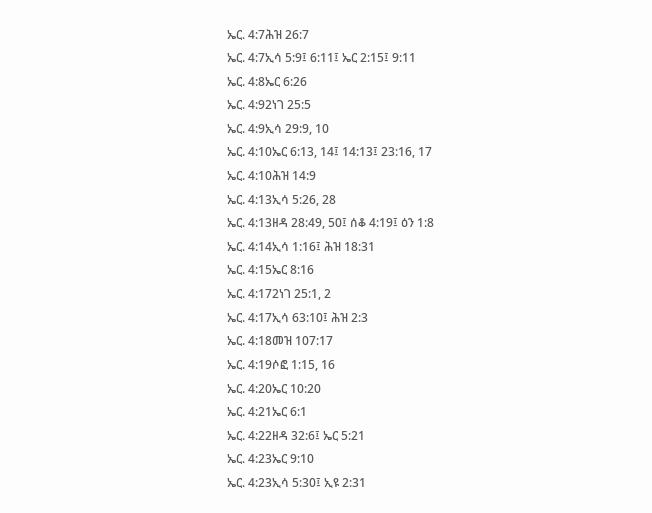ኤር. 4:7ሕዝ 26:7
ኤር. 4:7ኢሳ 5:9፤ 6:11፤ ኤር 2:15፤ 9:11
ኤር. 4:8ኤር 6:26
ኤር. 4:92ነገ 25:5
ኤር. 4:9ኢሳ 29:9, 10
ኤር. 4:10ኤር 6:13, 14፤ 14:13፤ 23:16, 17
ኤር. 4:10ሕዝ 14:9
ኤር. 4:13ኢሳ 5:26, 28
ኤር. 4:13ዘዳ 28:49, 50፤ ሰቆ 4:19፤ ዕን 1:8
ኤር. 4:14ኢሳ 1:16፤ ሕዝ 18:31
ኤር. 4:15ኤር 8:16
ኤር. 4:172ነገ 25:1, 2
ኤር. 4:17ኢሳ 63:10፤ ሕዝ 2:3
ኤር. 4:18መዝ 107:17
ኤር. 4:19ሶፎ 1:15, 16
ኤር. 4:20ኤር 10:20
ኤር. 4:21ኤር 6:1
ኤር. 4:22ዘዳ 32:6፤ ኤር 5:21
ኤር. 4:23ኤር 9:10
ኤር. 4:23ኢሳ 5:30፤ ኢዩ 2:31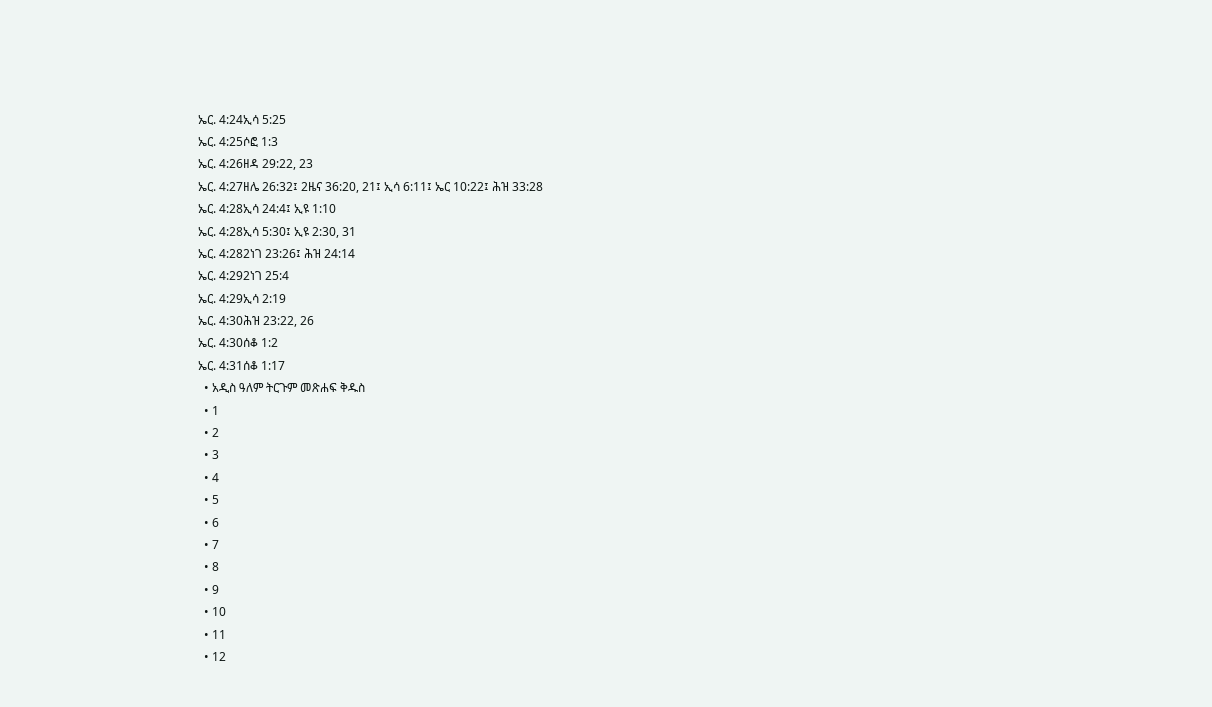ኤር. 4:24ኢሳ 5:25
ኤር. 4:25ሶፎ 1:3
ኤር. 4:26ዘዳ 29:22, 23
ኤር. 4:27ዘሌ 26:32፤ 2ዜና 36:20, 21፤ ኢሳ 6:11፤ ኤር 10:22፤ ሕዝ 33:28
ኤር. 4:28ኢሳ 24:4፤ ኢዩ 1:10
ኤር. 4:28ኢሳ 5:30፤ ኢዩ 2:30, 31
ኤር. 4:282ነገ 23:26፤ ሕዝ 24:14
ኤር. 4:292ነገ 25:4
ኤር. 4:29ኢሳ 2:19
ኤር. 4:30ሕዝ 23:22, 26
ኤር. 4:30ሰቆ 1:2
ኤር. 4:31ሰቆ 1:17
  • አዲስ ዓለም ትርጉም መጽሐፍ ቅዱስ
  • 1
  • 2
  • 3
  • 4
  • 5
  • 6
  • 7
  • 8
  • 9
  • 10
  • 11
  • 12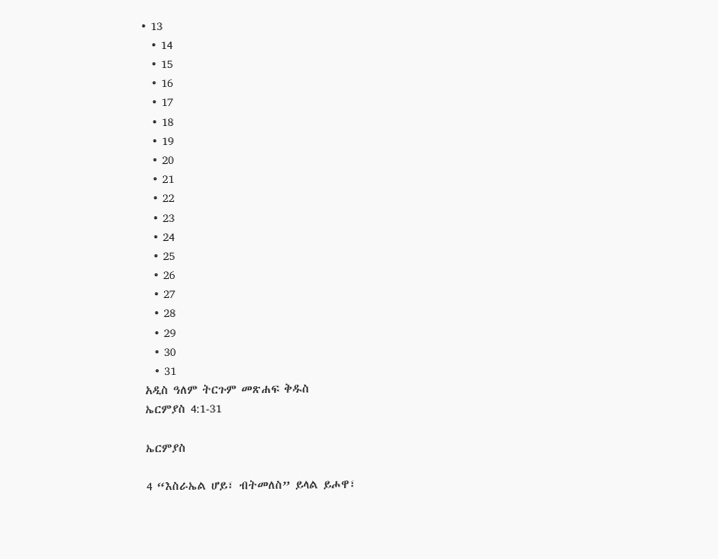• 13
  • 14
  • 15
  • 16
  • 17
  • 18
  • 19
  • 20
  • 21
  • 22
  • 23
  • 24
  • 25
  • 26
  • 27
  • 28
  • 29
  • 30
  • 31
አዲስ ዓለም ትርጉም መጽሐፍ ቅዱስ
ኤርምያስ 4:1-31

ኤርምያስ

4 “እስራኤል ሆይ፣ ብትመለስ” ይላል ይሖዋ፣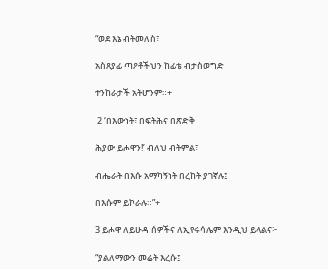“ወደ እኔ ብትመለስ፣

አስጸያፊ ጣዖቶችህን ከፊቴ ብታስወግድ

ተንከራታች አትሆንም።+

 2 ‘በእውነት፣ በፍትሕና በጽድቅ

ሕያው ይሖዋን!’ ብለህ ብትምል፣

ብሔራት በእሱ አማካኝነት በረከት ያገኛሉ፤

በእሱም ይኮራሉ።”+

3 ይሖዋ ለይሁዳ ሰዎችና ለኢየሩሳሌም እንዲህ ይላልና፦

“ያልለማውን መሬት እረሱ፤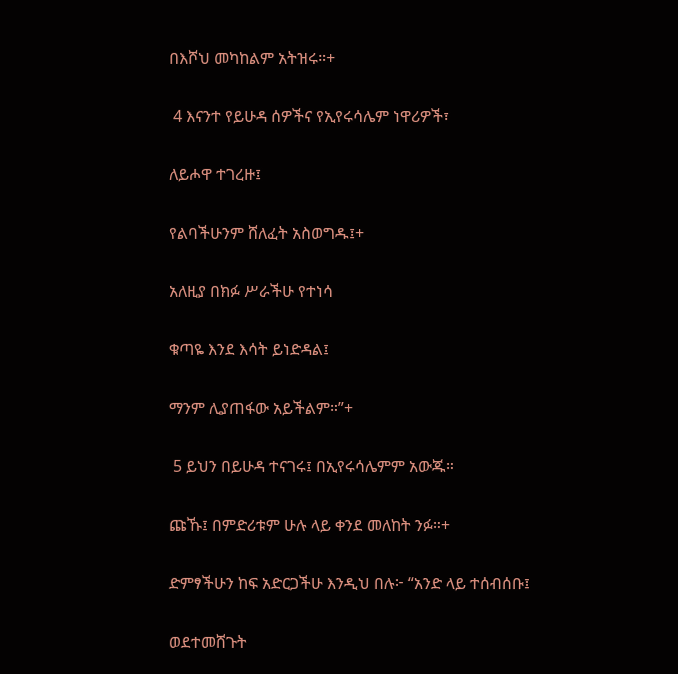በእሾህ መካከልም አትዝሩ።+

 4 እናንተ የይሁዳ ሰዎችና የኢየሩሳሌም ነዋሪዎች፣

ለይሖዋ ተገረዙ፤

የልባችሁንም ሸለፈት አስወግዱ፤+

አለዚያ በክፉ ሥራችሁ የተነሳ

ቁጣዬ እንደ እሳት ይነድዳል፤

ማንም ሊያጠፋው አይችልም።”+

 5 ይህን በይሁዳ ተናገሩ፤ በኢየሩሳሌምም አውጁ።

ጩኹ፤ በምድሪቱም ሁሉ ላይ ቀንደ መለከት ንፉ።+

ድምፃችሁን ከፍ አድርጋችሁ እንዲህ በሉ፦ “አንድ ላይ ተሰብሰቡ፤

ወደተመሸጉት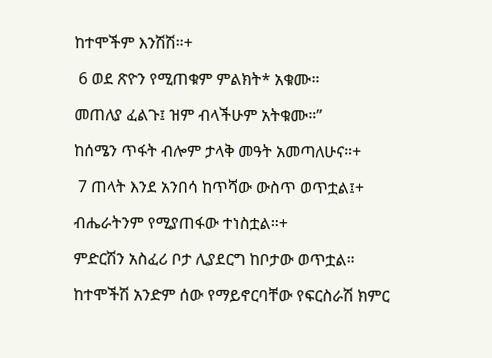ከተሞችም እንሽሽ።+

 6 ወደ ጽዮን የሚጠቁም ምልክት* አቁሙ።

መጠለያ ፈልጉ፤ ዝም ብላችሁም አትቁሙ።”

ከሰሜን ጥፋት ብሎም ታላቅ መዓት አመጣለሁና።+

 7 ጠላት እንደ አንበሳ ከጥሻው ውስጥ ወጥቷል፤+

ብሔራትንም የሚያጠፋው ተነስቷል።+

ምድርሽን አስፈሪ ቦታ ሊያደርግ ከቦታው ወጥቷል።

ከተሞችሽ አንድም ሰው የማይኖርባቸው የፍርስራሽ ክምር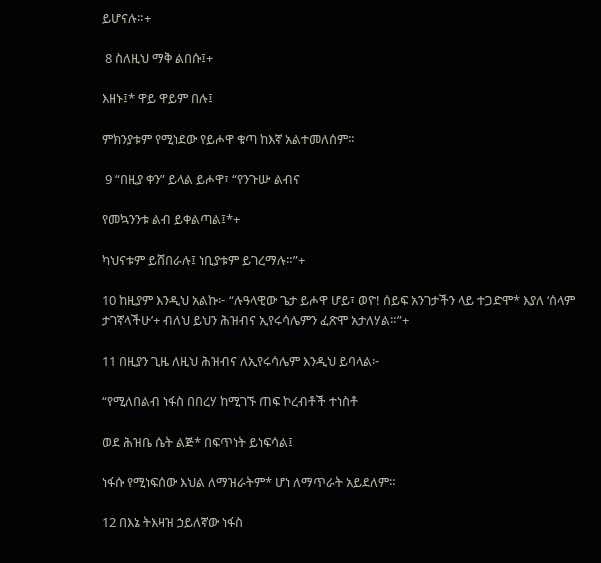ይሆናሉ።+

 8 ስለዚህ ማቅ ልበሱ፤+

እዘኑ፤* ዋይ ዋይም በሉ፤

ምክንያቱም የሚነደው የይሖዋ ቁጣ ከእኛ አልተመለሰም።

 9 “በዚያ ቀን” ይላል ይሖዋ፣ “የንጉሡ ልብና

የመኳንንቱ ልብ ይቀልጣል፤*+

ካህናቱም ይሸበራሉ፤ ነቢያቱም ይገረማሉ።”+

10 ከዚያም እንዲህ አልኩ፦ “ሉዓላዊው ጌታ ይሖዋ ሆይ፣ ወዮ! ሰይፍ አንገታችን ላይ ተጋድሞ* እያለ ‘ሰላም ታገኛላችሁ’+ ብለህ ይህን ሕዝብና ኢየሩሳሌምን ፈጽሞ አታለሃል።”+

11 በዚያን ጊዜ ለዚህ ሕዝብና ለኢየሩሳሌም እንዲህ ይባላል፦

“የሚለበልብ ነፋስ በበረሃ ከሚገኙ ጠፍ ኮረብቶች ተነስቶ

ወደ ሕዝቤ ሴት ልጅ* በፍጥነት ይነፍሳል፤

ነፋሱ የሚነፍሰው እህል ለማዝራትም* ሆነ ለማጥራት አይደለም።

12 በእኔ ትእዛዝ ኃይለኛው ነፋስ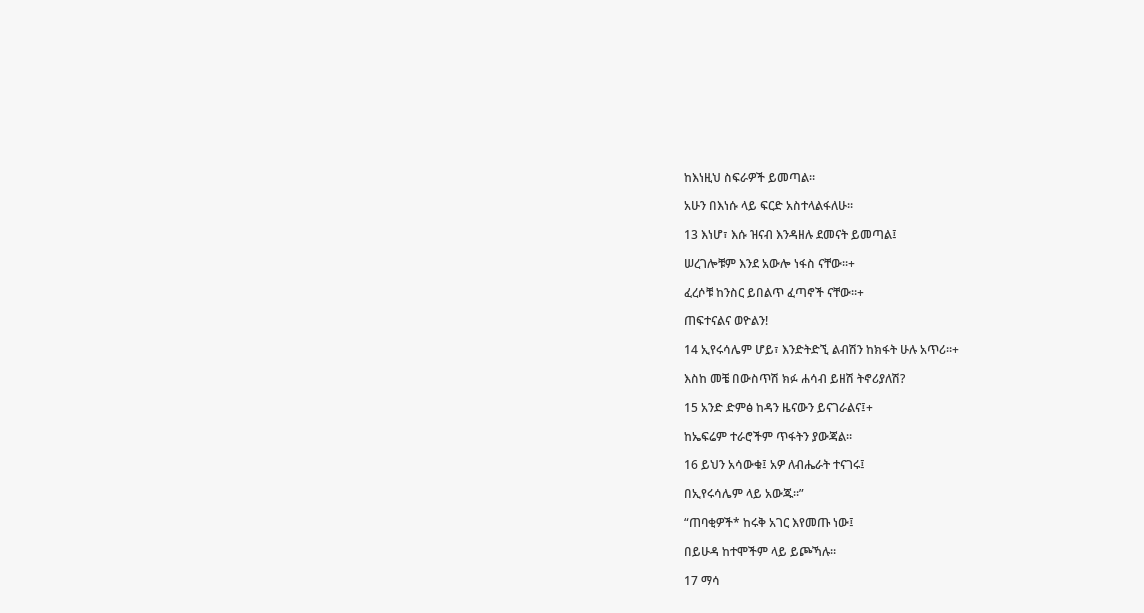ከእነዚህ ስፍራዎች ይመጣል።

አሁን በእነሱ ላይ ፍርድ አስተላልፋለሁ።

13 እነሆ፣ እሱ ዝናብ እንዳዘሉ ደመናት ይመጣል፤

ሠረገሎቹም እንደ አውሎ ነፋስ ናቸው።+

ፈረሶቹ ከንስር ይበልጥ ፈጣኖች ናቸው።+

ጠፍተናልና ወዮልን!

14 ኢየሩሳሌም ሆይ፣ እንድትድኚ ልብሽን ከክፋት ሁሉ አጥሪ።+

እስከ መቼ በውስጥሽ ክፉ ሐሳብ ይዘሽ ትኖሪያለሽ?

15 አንድ ድምፅ ከዳን ዜናውን ይናገራልና፤+

ከኤፍሬም ተራሮችም ጥፋትን ያውጃል።

16 ይህን አሳውቁ፤ አዎ ለብሔራት ተናገሩ፤

በኢየሩሳሌም ላይ አውጁ።”

“ጠባቂዎች* ከሩቅ አገር እየመጡ ነው፤

በይሁዳ ከተሞችም ላይ ይጮኻሉ።

17 ማሳ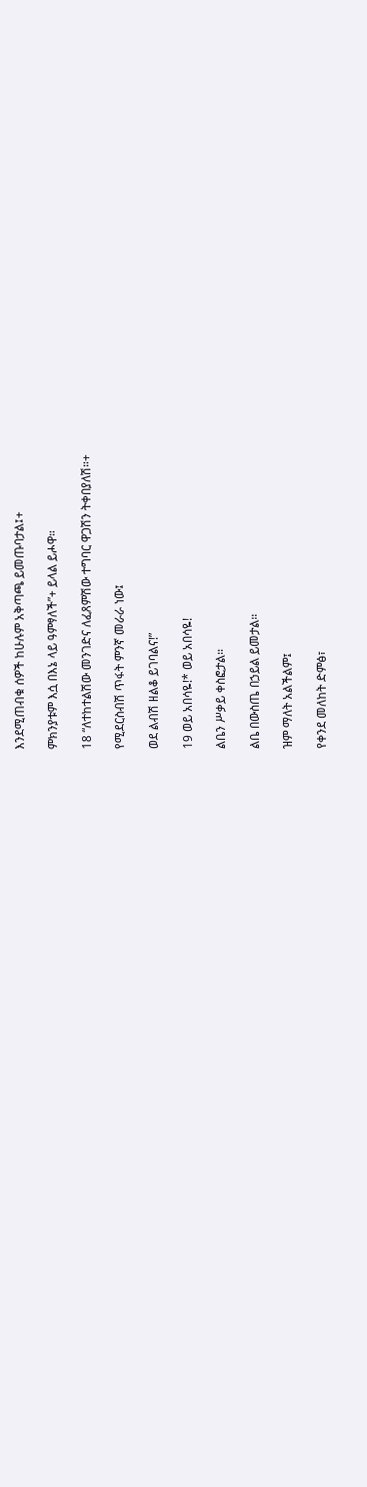እንደሚጠብቁ ሰዎች ከሁሉም አቅጣጫ ይመጡባታል፤+

ምክንያቱም እሷ በእኔ ላይ ዓምፃለች”+ ይላል ይሖዋ።

18 “ለተከተልሽው መንገድና ለፈጸምሽው ተግባር ዋጋሽን ትቀበያለሽ።+

የሚደርስብሽ ጥፋት ምንኛ መራራ ነው፤

ወደ ልብሽ ዘልቆ ይገባልና!”

19 ወይ አበሳዬ!* ወይ አበሳዬ!

ልቤን ሥቃይ ቀስፎታል።

ልቤ በውስጤ በኃይል ይመታል።

ዝም ማለት አልችልም፤

የቀንደ መለከት ድምፅ፣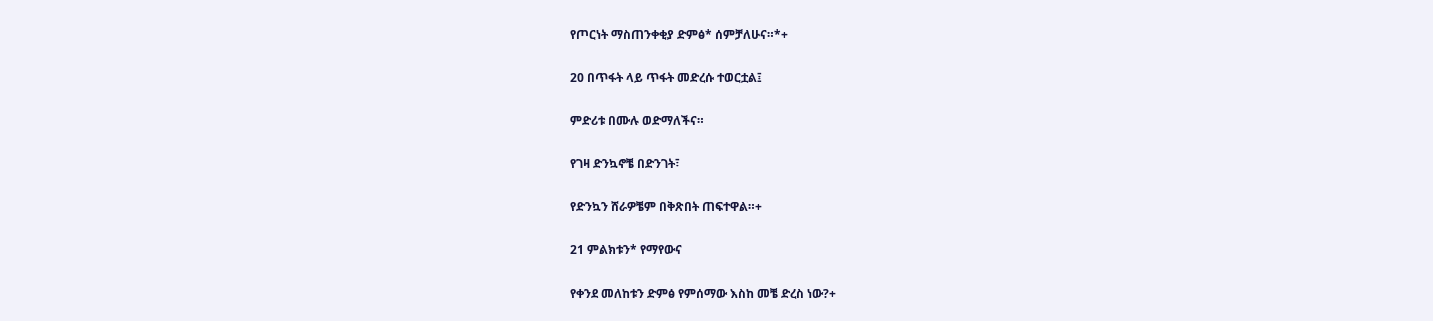የጦርነት ማስጠንቀቂያ ድምፅ* ሰምቻለሁና።*+

20 በጥፋት ላይ ጥፋት መድረሱ ተወርቷል፤

ምድሪቱ በሙሉ ወድማለችና።

የገዛ ድንኳኖቼ በድንገት፣

የድንኳን ሸራዎቼም በቅጽበት ጠፍተዋል።+

21 ምልክቱን* የማየውና

የቀንደ መለከቱን ድምፅ የምሰማው እስከ መቼ ድረስ ነው?+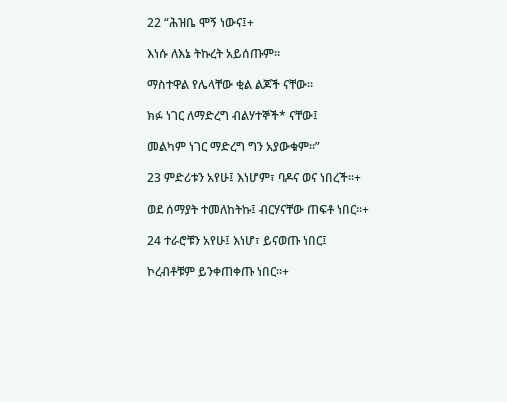22 “ሕዝቤ ሞኝ ነውና፤+

እነሱ ለእኔ ትኩረት አይሰጡም።

ማስተዋል የሌላቸው ቂል ልጆች ናቸው።

ክፉ ነገር ለማድረግ ብልሃተኞች* ናቸው፤

መልካም ነገር ማድረግ ግን አያውቁም።”

23 ምድሪቱን አየሁ፤ እነሆም፣ ባዶና ወና ነበረች።+

ወደ ሰማያት ተመለከትኩ፤ ብርሃናቸው ጠፍቶ ነበር።+

24 ተራሮቹን አየሁ፤ እነሆ፣ ይናወጡ ነበር፤

ኮረብቶቹም ይንቀጠቀጡ ነበር።+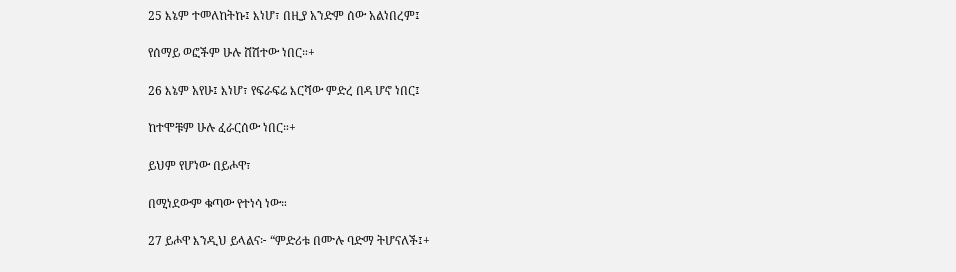25 እኔም ተመለከትኩ፤ እነሆ፣ በዚያ አንድም ሰው አልነበረም፤

የሰማይ ወፎችም ሁሉ ሸሽተው ነበር።+

26 እኔም አየሁ፤ እነሆ፣ የፍራፍሬ እርሻው ምድረ በዳ ሆኖ ነበር፤

ከተሞቹም ሁሉ ፈራርሰው ነበር።+

ይህም የሆነው በይሖዋ፣

በሚነደውም ቁጣው የተነሳ ነው።

27 ይሖዋ እንዲህ ይላልና፦ “ምድሪቱ በሙሉ ባድማ ትሆናለች፤+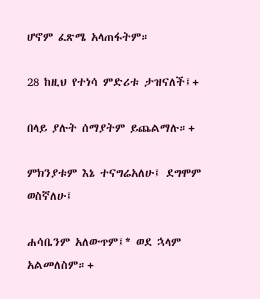ሆኖም ፈጽሜ አላጠፋትም።

28 ከዚህ የተነሳ ምድሪቱ ታዝናለች፤+

በላይ ያሉት ሰማያትም ይጨልማሉ።+

ምክንያቱም እኔ ተናግሬአለሁ፤ ደግሞም ወስኛለሁ፤

ሐሳቤንም አለውጥም፤* ወደ ኋላም አልመለስም።+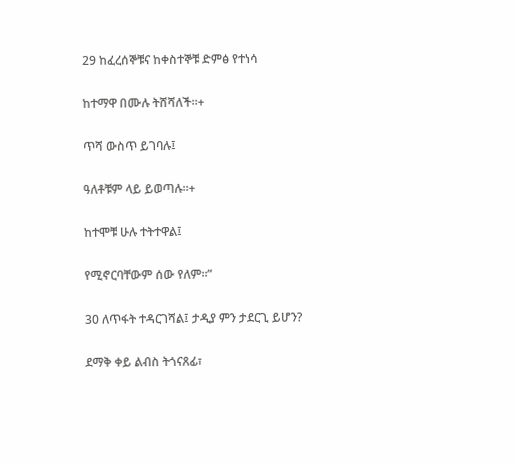29 ከፈረሰኞቹና ከቀስተኞቹ ድምፅ የተነሳ

ከተማዋ በሙሉ ትሸሻለች።+

ጥሻ ውስጥ ይገባሉ፤

ዓለቶቹም ላይ ይወጣሉ።+

ከተሞቹ ሁሉ ተትተዋል፤

የሚኖርባቸውም ሰው የለም።”

30 ለጥፋት ተዳርገሻል፤ ታዲያ ምን ታደርጊ ይሆን?

ደማቅ ቀይ ልብስ ትጎናጸፊ፣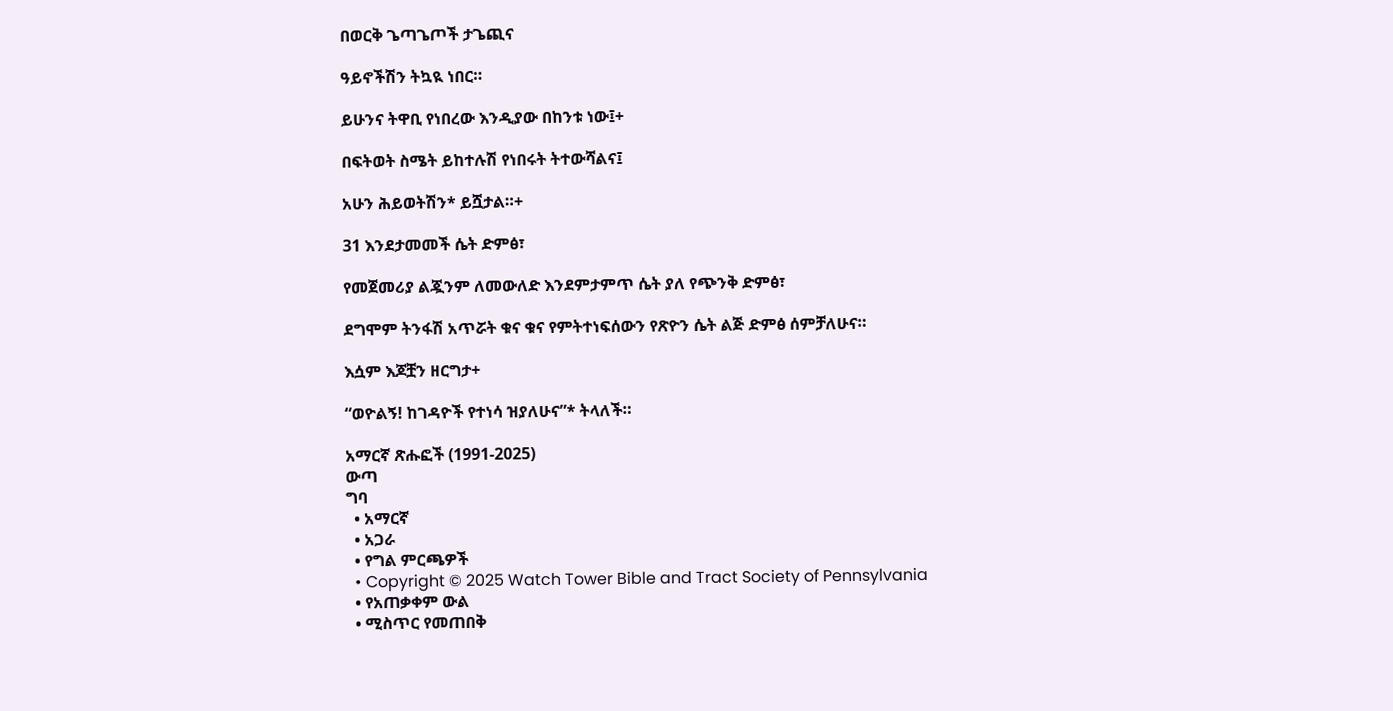በወርቅ ጌጣጌጦች ታጌጪና

ዓይኖችሽን ትኳዪ ነበር።

ይሁንና ትዋቢ የነበረው እንዲያው በከንቱ ነው፤+

በፍትወት ስሜት ይከተሉሽ የነበሩት ትተውሻልና፤

አሁን ሕይወትሽን* ይሿታል።+

31 እንደታመመች ሴት ድምፅ፣

የመጀመሪያ ልጇንም ለመውለድ እንደምታምጥ ሴት ያለ የጭንቅ ድምፅ፣

ደግሞም ትንፋሽ አጥሯት ቁና ቁና የምትተነፍሰውን የጽዮን ሴት ልጅ ድምፅ ሰምቻለሁና።

እሷም እጆቿን ዘርግታ+

“ወዮልኝ! ከገዳዮች የተነሳ ዝያለሁና”* ትላለች።

አማርኛ ጽሑፎች (1991-2025)
ውጣ
ግባ
  • አማርኛ
  • አጋራ
  • የግል ምርጫዎች
  • Copyright © 2025 Watch Tower Bible and Tract Society of Pennsylvania
  • የአጠቃቀም ውል
  • ሚስጥር የመጠበቅ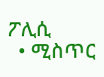ፖሊሲ
  • ሚስጥር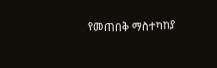የመጠበቅ ማስተካከያ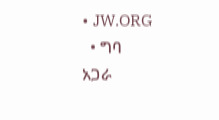• JW.ORG
  • ግባ
አጋራ